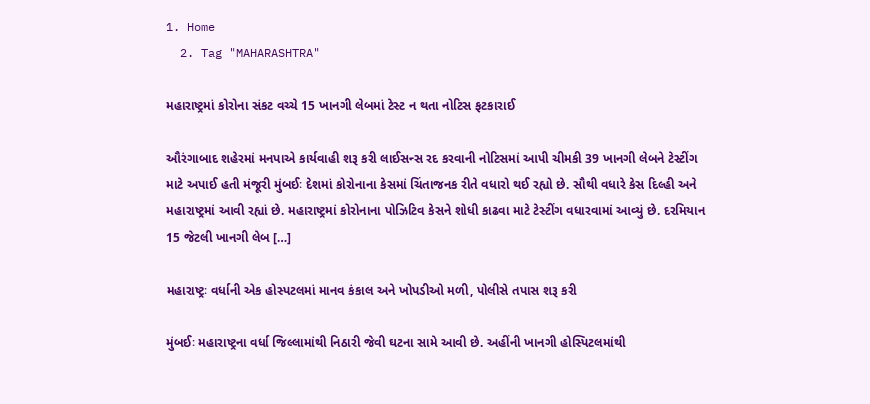1. Home
  2. Tag "MAHARASHTRA"

મહારાષ્ટ્રમાં કોરોના સંકટ વચ્ચે 15 ખાનગી લેબમાં ટેસ્ટ ન થતા નોટિસ ફટકારાઈ

ઔરંગાબાદ શહેરમાં મનપાએ કાર્યવાહી શરૂ કરી લાઈસન્સ રદ કરવાની નોટિસમાં આપી ચીમકી 39 ખાનગી લેબને ટેસ્ટીંગ માટે અપાઈ હતી મંજૂરી મુંબઈઃ દેશમાં કોરોનાના કેસમાં ચિંતાજનક રીતે વધારો થઈ રહ્યો છે. સૌથી વધારે કેસ દિલ્હી અને મહારાષ્ટ્રમાં આવી રહ્યાં છે. મહારાષ્ટ્રમાં કોરોનાના પોઝિટિવ કેસને શોધી કાઢવા માટે ટેસ્ટીંગ વધારવામાં આવ્યું છે. દરમિયાન 15 જેટલી ખાનગી લેબ […]

મહારાષ્ટ્રઃ વર્ધાની એક હોસ્પટલમાં માનવ કંકાલ અને ખોપડીઓ મળી, પોલીસે તપાસ શરૂ કરી

મુંબઈઃ મહારાષ્ટ્રના વર્ધા જિલ્લામાંથી નિઠારી જેવી ઘટના સામે આવી છે. અહીંની ખાનગી હોસ્પિટલમાંથી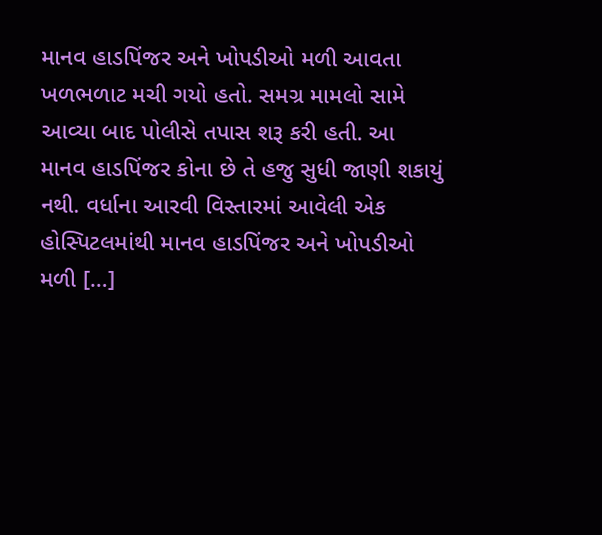માનવ હાડપિંજર અને ખોપડીઓ મળી આવતા ખળભળાટ મચી ગયો હતો. સમગ્ર મામલો સામે આવ્યા બાદ પોલીસે તપાસ શરૂ કરી હતી. આ માનવ હાડપિંજર કોના છે તે હજુ સુધી જાણી શકાયું નથી. વર્ધાના આરવી વિસ્તારમાં આવેલી એક હોસ્પિટલમાંથી માનવ હાડપિંજર અને ખોપડીઓ મળી […]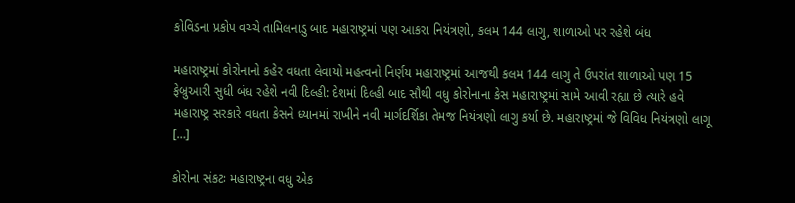કોવિડના પ્રકોપ વચ્ચે તામિલનાડુ બાદ મહારાષ્ટ્રમાં પણ આકરા નિયંત્રણો, કલમ 144 લાગુ, શાળાઓ પર રહેશે બંધ

મહારાષ્ટ્રમાં કોરોનાનો કહેર વધતા લેવાયો મહત્વનો નિર્ણય મહારાષ્ટ્રમાં આજથી કલમ 144 લાગુ તે ઉપરાંત શાળાઓ પણ 15 ફેબ્રુઆરી સુધી બંધ રહેશે નવી દિલ્હી: દેશમાં દિલ્હી બાદ સૌથી વધુ કોરોનાના કેસ મહારાષ્ટ્રમાં સામે આવી રહ્યા છે ત્યારે હવે મહારાષ્ટ્ર સરકારે વધતા કેસને ધ્યાનમાં રાખીને નવી માર્ગદર્શિકા તેમજ નિયંત્રણો લાગુ કર્યા છે. મહારાષ્ટ્રમાં જે વિવિધ નિયંત્રણો લાગૂ […]

કોરોના સંકટઃ મહારાષ્ટ્રના વધુ એક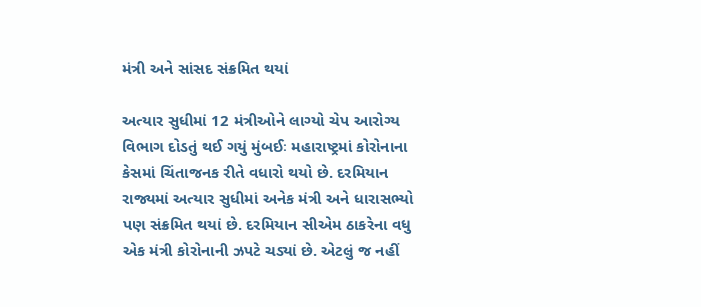મંત્રી અને સાંસદ સંક્રમિત થયાં

અત્યાર સુધીમાં 12 મંત્રીઓને લાગ્યો ચેપ આરોગ્ય વિભાગ દોડતું થઈ ગયું મુંબઈઃ મહારાષ્ટ્રમાં કોરોનાના કેસમાં ચિંતાજનક રીતે વધારો થયો છે. દરમિયાન રાજ્યમાં અત્યાર સુધીમાં અનેક મંત્રી અને ધારાસભ્યો પણ સંક્રમિત થયાં છે. દરમિયાન સીએમ ઠાકરેના વધુ એક મંત્રી કોરોનાની ઝપટે ચડ્યાં છે. એટલું જ નહીં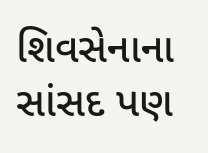શિવસેનાના સાંસદ પણ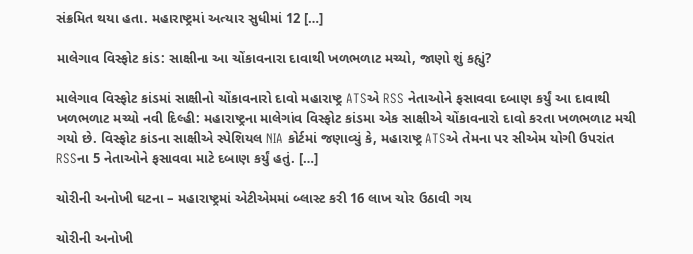સંક્રમિત થયા હતા. મહારાષ્ટ્રમાં અત્યાર સુધીમાં 12 […]

માલેગાવ વિસ્ફોટ કાંડ: સાક્ષીના આ ચોંકાવનારા દાવાથી ખળભળાટ મચ્યો, જાણો શું કહ્યું?

માલેગાવ વિસ્ફોટ કાંડમાં સાક્ષીનો ચોંકાવનારો દાવો મહારાષ્ટ્ર ATSએ RSS નેતાઓને ફસાવવા દબાણ કર્યું આ દાવાથી ખળભળાટ મચ્યો નવી દિલ્હી: મહારાષ્ટ્રના માલેગાંવ વિસ્ફોટ કાંડમા એક સાક્ષીએ ચોંકાવનારો દાવો કરતા ખળભળાટ મચી ગયો છે. વિસ્ફોટ કાંડના સાક્ષીએ સ્પેશિયલ NIA કોર્ટમાં જણાવ્યું કે, મહારાષ્ટ્ર ATSએ તેમના પર સીએમ યોગી ઉપરાંત RSSના 5 નેતાઓને ફસાવવા માટે દબાણ કર્યું હતું. […]

ચોરીની અનોખી ઘટના – મહારાષ્ટ્રમાં એટીએમમાં બ્લાસ્ટ કરી 16 લાખ ચોર ઉઠાવી ગય

ચોરીની અનોખી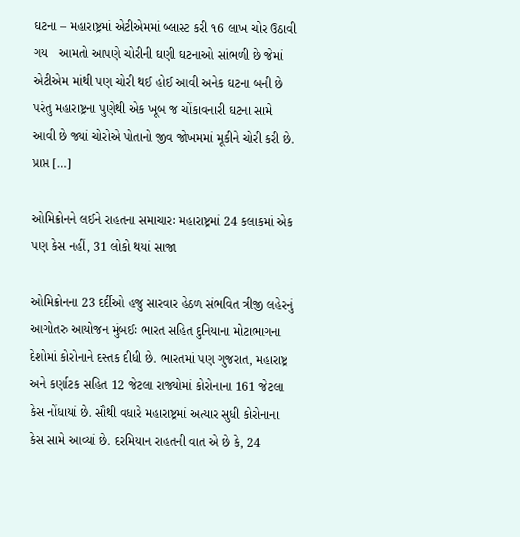ઘટના – મહારાષ્ટ્રમાં એટીએમમાં બ્લાસ્ટ કરી ૧6 લાખ ચોર ઉઠાવી ગય   આમતો આપણે ચોરીની ઘણી ઘટનાઓ સાંભળી છે જેમાં એટીએમ માંથી પણ ચોરી થઈ હોઈ આવી અનેક ઘટના બની છે પરંતુ મહારાષ્ટ્રના પુણેથી એક ખૂબ જ ચોંકાવનારી ઘટના સામે આવી છે જ્યાં ચોરોએ પોતાનો જીવ જોખમમાં મૂકીને ચોરી કરી છે.   પ્રાપ્ત […]

ઓમિક્રોનને લઈને રાહતના સમાચારઃ મહારાષ્ટ્રમાં 24 કલાકમાં એક પણ કેસ નહીં, 31 લોકો થયાં સાજા

ઓમિક્રોનના 23 દર્દીઓ હજુ સારવાર હેઠળ સંભવિત ત્રીજી લહેરનું આગોતરુ આયોજન મુંબઈઃ ભારત સહિત દુનિયાના મોટાભાગના દેશોમાં કોરોનાને દસ્તક દીધી છે. ભારતમાં પણ ગુજરાત, મહારાષ્ટ્ર અને કર્ણાટક સહિત 12 જેટલા રાજ્યોમાં કોરોનાના 161 જેટલા કેસ નોંધાયાં છે. સૌથી વધારે મહારાષ્ટ્રમાં અત્યાર સુધી કોરોનાના કેસ સામે આવ્યાં છે. દરમિયાન રાહતની વાત એ છે કે, 24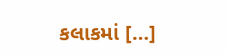કલાકમાં […]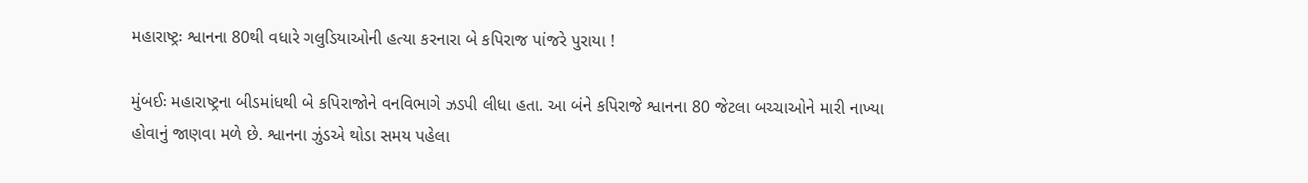મહારાષ્ટ્રઃ શ્વાનના 80થી વધારે ગલુડિયાઓની હત્યા કરનારા બે કપિરાજ પાંજરે પુરાયા !

મુંબઈઃ મહારાષ્ટ્રના બીડમાંધથી બે કપિરાજોને વનવિભાગે ઝડપી લીધા હતા. આ બંને કપિરાજે શ્વાનના 80 જેટલા બચ્ચાઓને મારી નાખ્યા હોવાનું જાણવા મળે છે. શ્વાનના ઝુંડએ થોડા સમય પહેલા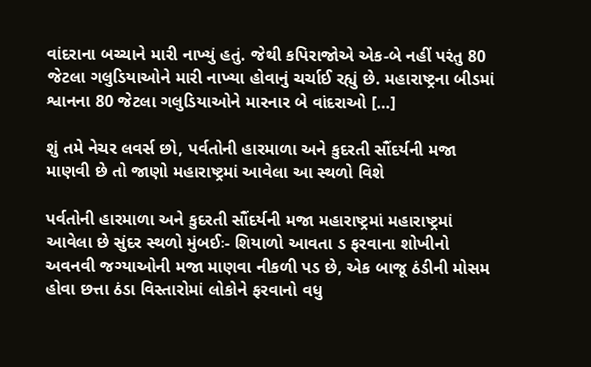વાંદરાના બચ્ચાને મારી નાખ્યું હતું. જેથી કપિરાજોએ એક-બે નહીં પરંતુ 80 જેટલા ગલુડિયાઓને મારી નાખ્યા હોવાનું ચર્ચાઈ રહ્યું છે. મહારાષ્ટ્રના બીડમાં શ્વાનના 80 જેટલા ગલુડિયાઓને મારનાર બે વાંદરાઓ […]

શું તમે નેચર લવર્સ છો, પર્વતોની હારમાળા અને કુદરતી સૌંદર્યની મજા માણવી છે તો જાણો મહારાષ્ટ્રમાં આવેલા આ સ્થળો વિશે

પર્વતોની હારમાળા અને કુદરતી સૌંદર્યની મજા મહારાષ્ટ્રમાં મહારાષ્ટ્રમાં  આવેલા છે સુંદર સ્થળો મુંબઈઃ- શિયાળો આવતા ડ ફરવાના શોખીનો અવનવી જગ્યાઓની મજા માણવા નીકળી પડ છે, એક બાજૂ ઠંડીની મોસમ હોવા છત્તા ઠંડા વિસ્તારોમાં લોકોને ફરવાનો વધુ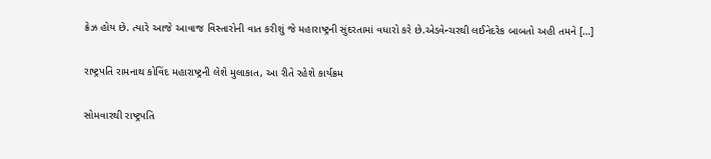ક્રેઝ હોય છે. ત્યારે આજે આવાજ વિસ્તારોની વાત કરીશું જે મહારાષ્ટ્રની સુંદરતામાં વધારો કરે છે.એડવેન્ચરથી લઈનેદરેક બાબતો અહી તમને […]

રાષ્ટ્રપતિ રામનાથ કોવિંદ મહારાષ્ટ્રની લેશે મુલાકાત, આ રીતે રહેશે કાર્યક્રમ

સોમવારથી રાષ્ટ્રપતિ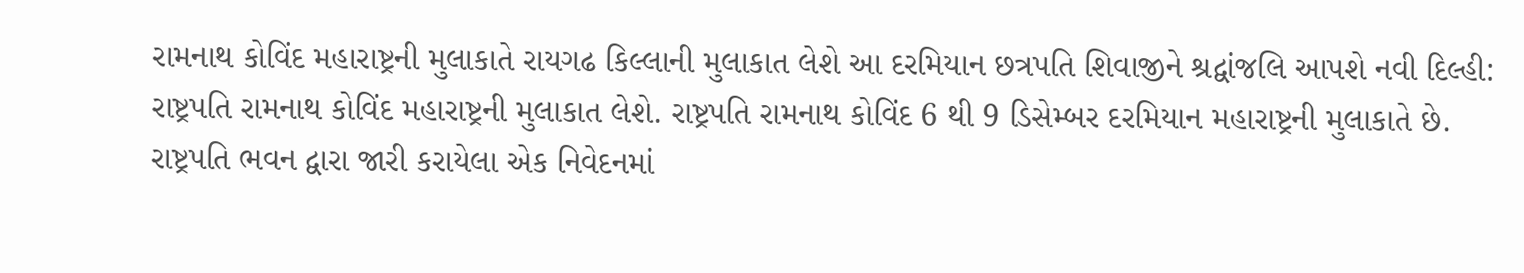રામનાથ કોવિંદ મહારાષ્ટ્રની મુલાકાતે રાયગઢ કિલ્લાની મુલાકાત લેશે આ દરમિયાન છત્રપતિ શિવાજીને શ્રદ્વાંજલિ આપશે નવી દિલ્હી: રાષ્ટ્રપતિ રામનાથ કોવિંદ મહારાષ્ટ્રની મુલાકાત લેશે. રાષ્ટ્રપતિ રામનાથ કોવિંદ 6 થી 9 ડિસેમ્બર દરમિયાન મહારાષ્ટ્રની મુલાકાતે છે. રાષ્ટ્રપતિ ભવન દ્વારા જારી કરાયેલા એક નિવેદનમાં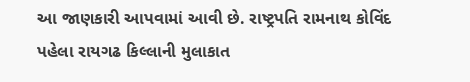આ જાણકારી આપવામાં આવી છે. રાષ્ટ્રપતિ રામનાથ કોવિંદ પહેલા રાયગઢ કિલ્લાની મુલાકાત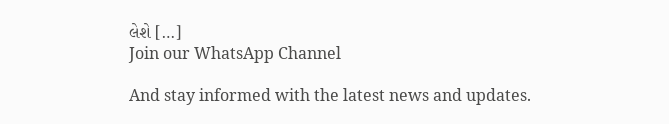લેશે […]
Join our WhatsApp Channel

And stay informed with the latest news and updates.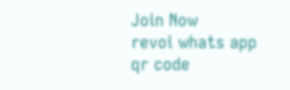Join Now
revoi whats app qr code